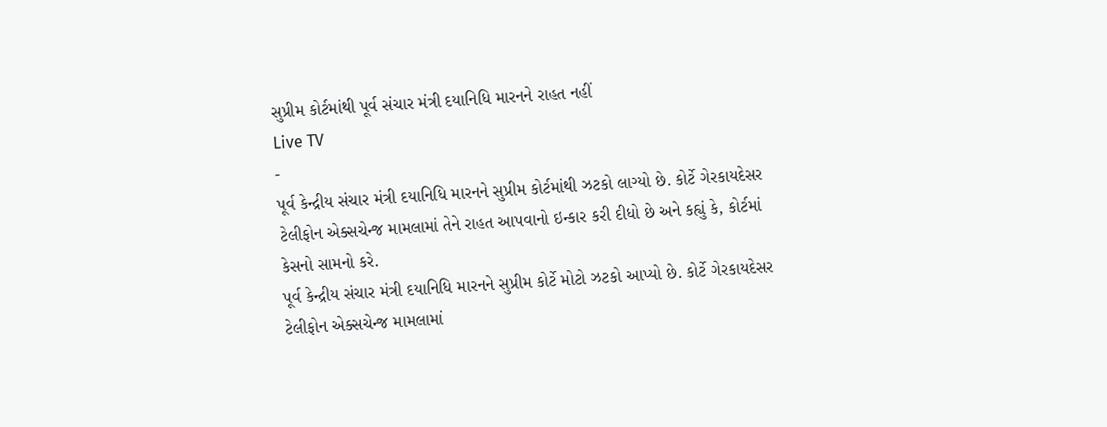સુપ્રીમ કોર્ટમાંથી પૂર્વ સંચાર મંત્રી દયાનિધિ મારનને રાહત નહીં
Live TV
-
પૂર્વ કેન્દ્રીય સંચાર મંત્રી દયાનિધિ મારનને સુપ્રીમ કોર્ટમાંથી ઝટકો લાગ્યો છે. કોર્ટે ગેરકાયદેસર ટેલીફોન એક્સચેન્જ મામલામાં તેને રાહત આપવાનો ઇન્કાર કરી દીધો છે અને કહ્યું કે, કોર્ટમાં કેસનો સામનો કરે.
પૂર્વ કેન્દ્રીય સંચાર મંત્રી દયાનિધિ મારનને સુપ્રીમ કોર્ટે મોટો ઝટકો આપ્યો છે. કોર્ટે ગેરકાયદેસર ટેલીફોન એક્સચેન્જ મામલામાં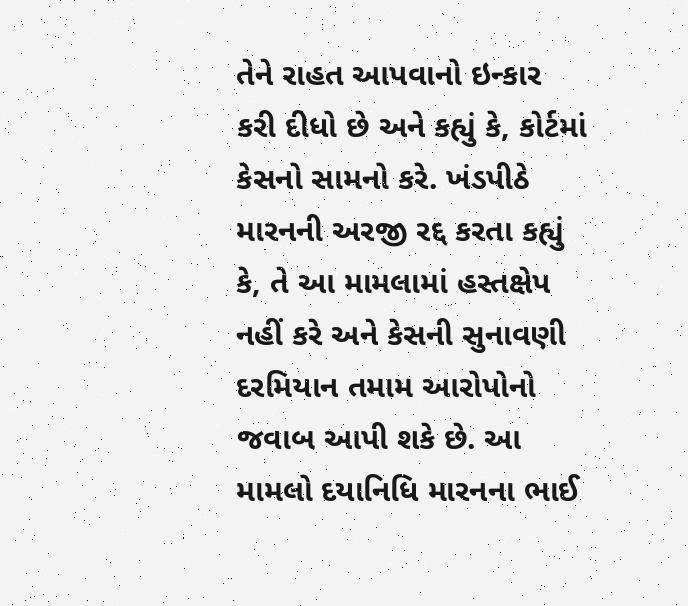તેને રાહત આપવાનો ઇન્કાર કરી દીધો છે અને કહ્યું કે, કોર્ટમાં કેસનો સામનો કરે. ખંડપીઠે મારનની અરજી રદ્દ કરતા કહ્યું કે, તે આ મામલામાં હસ્તક્ષેપ નહીં કરે અને કેસની સુનાવણી દરમિયાન તમામ આરોપોનો જવાબ આપી શકે છે. આ મામલો દયાનિધિ મારનના ભાઈ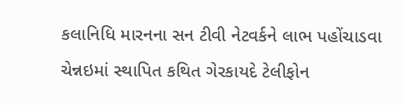કલાનિધિ મારનના સન ટીવી નેટવર્કને લાભ પહોંચાડવા ચેન્નઇમાં સ્થાપિત કથિત ગેરકાયદે ટેલીફોન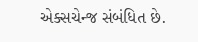એક્સચેન્જ સંબંધિત છે.